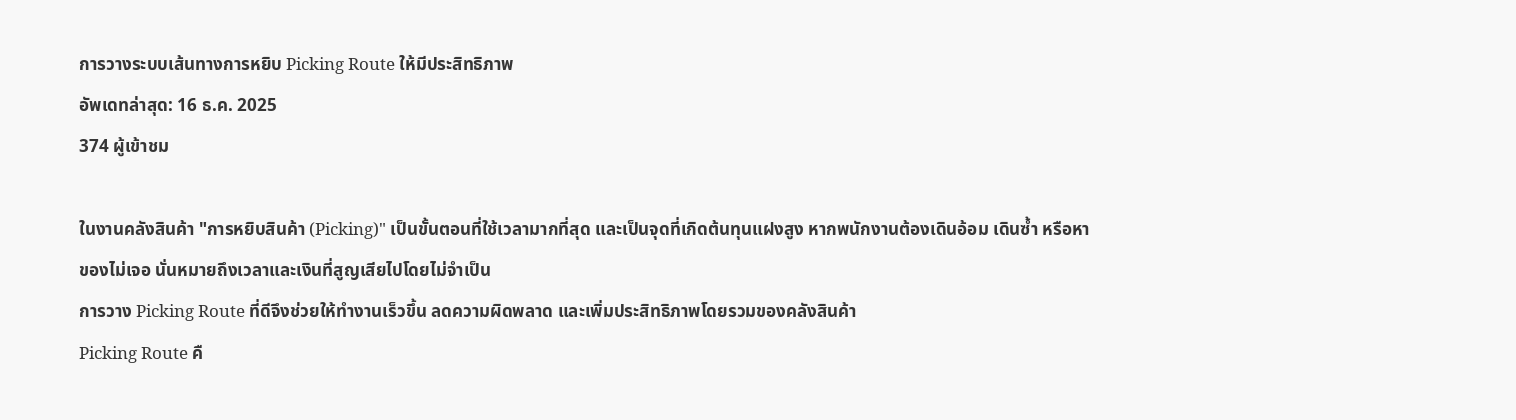การวางระบบเส้นทางการหยิบ Picking Route ให้มีประสิทธิภาพ
อัพเดทล่าสุด: 16 ธ.ค. 2025
374 ผู้เข้าชม

ในงานคลังสินค้า "การหยิบสินค้า (Picking)" เป็นขั้นตอนที่ใช้เวลามากที่สุด และเป็นจุดที่เกิดต้นทุนแฝงสูง หากพนักงานต้องเดินอ้อม เดินซ้ำ หรือหาของไม่เจอ นั่นหมายถึงเวลาและเงินที่สูญเสียไปโดยไม่จำเป็น
การวาง Picking Route ที่ดีจึงช่วยให้ทำงานเร็วขึ้น ลดความผิดพลาด และเพิ่มประสิทธิภาพโดยรวมของคลังสินค้า
Picking Route คื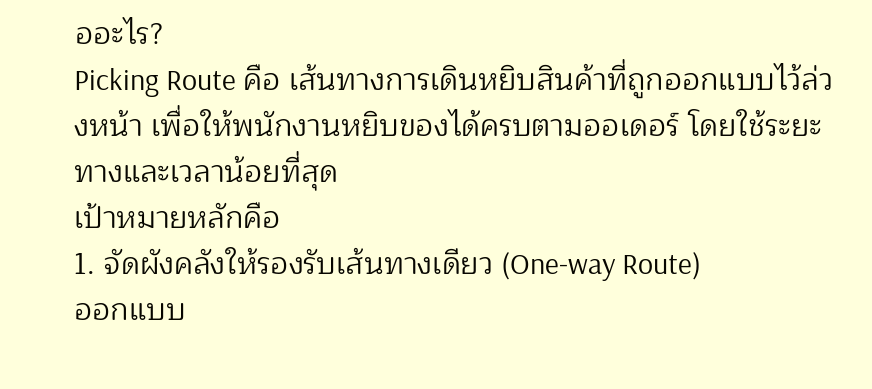ออะไร?
Picking Route คือ เส้นทางการเดินหยิบสินค้าที่ถูกออกแบบไว้ล่วงหน้า เพื่อให้พนักงานหยิบของได้ครบตามออเดอร์ โดยใช้ระยะทางและเวลาน้อยที่สุด
เป้าหมายหลักคือ
1. จัดผังคลังให้รองรับเส้นทางเดียว (One-way Route)
ออกแบบ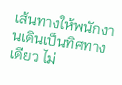เส้นทางให้พนักงานเดินเป็นทิศทางเดียว ไม่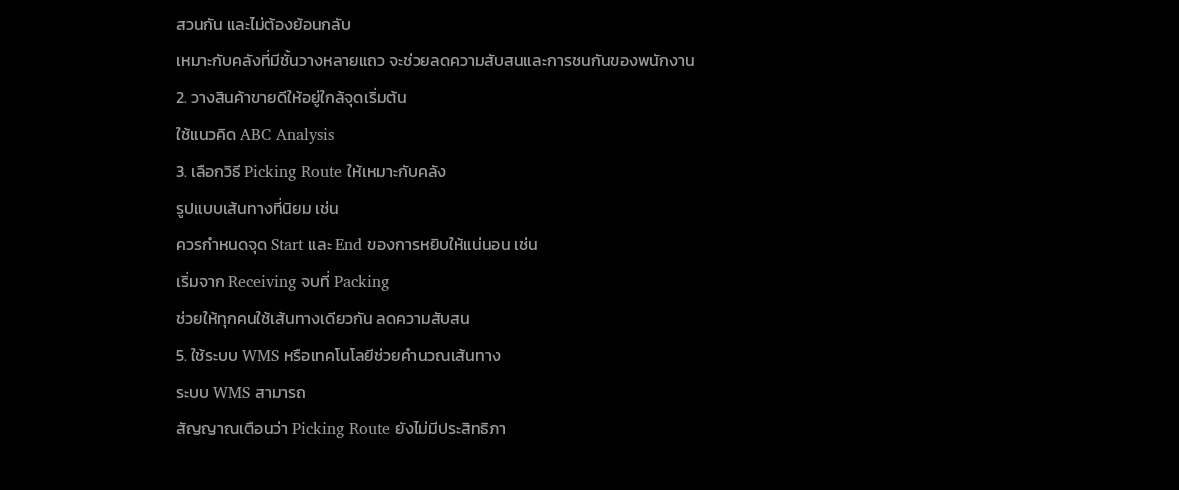สวนกัน และไม่ต้องย้อนกลับ
เหมาะกับคลังที่มีชั้นวางหลายแถว จะช่วยลดความสับสนและการชนกันของพนักงาน
2. วางสินค้าขายดีให้อยู่ใกล้จุดเริ่มต้น
ใช้แนวคิด ABC Analysis
3. เลือกวิธี Picking Route ให้เหมาะกับคลัง
รูปแบบเส้นทางที่นิยม เช่น
ควรกำหนดจุด Start และ End ของการหยิบให้แน่นอน เช่น
เริ่มจาก Receiving จบที่ Packing
ช่วยให้ทุกคนใช้เส้นทางเดียวกัน ลดความสับสน
5. ใช้ระบบ WMS หรือเทคโนโลยีช่วยคำนวณเส้นทาง
ระบบ WMS สามารถ
สัญญาณเตือนว่า Picking Route ยังไม่มีประสิทธิภา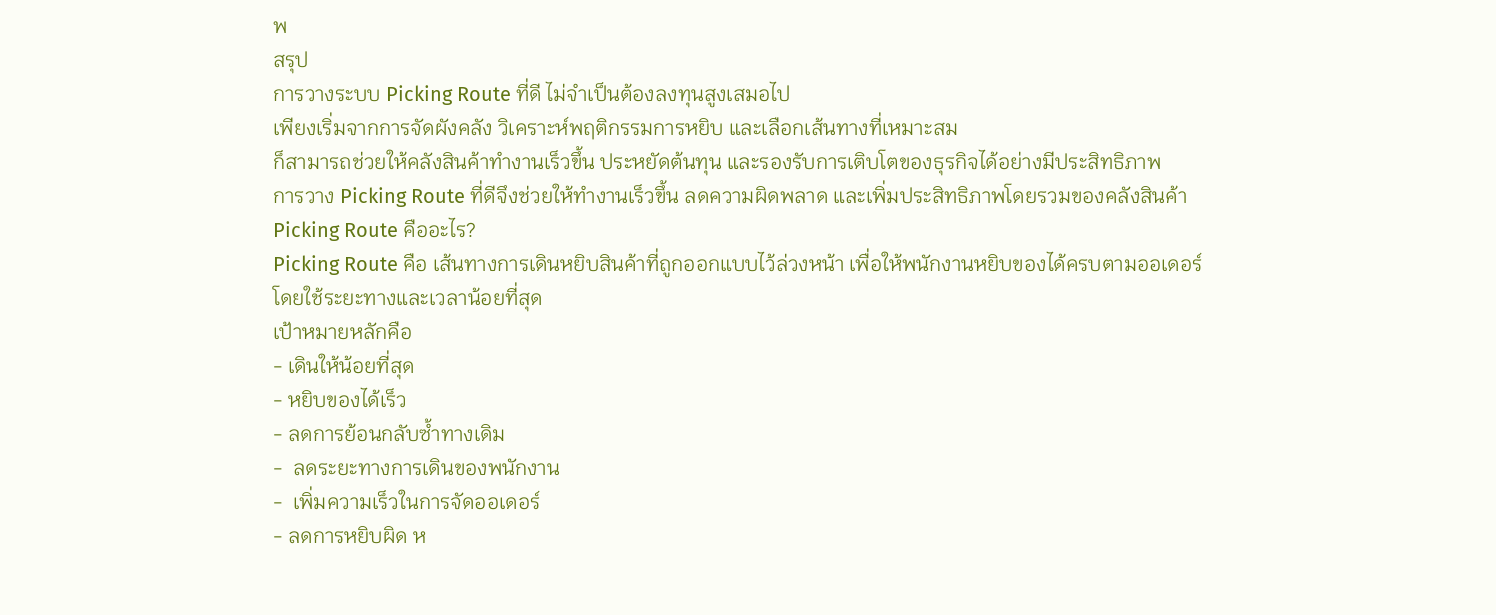พ
สรุป
การวางระบบ Picking Route ที่ดี ไม่จำเป็นต้องลงทุนสูงเสมอไป
เพียงเริ่มจากการจัดผังคลัง วิเคราะห์พฤติกรรมการหยิบ และเลือกเส้นทางที่เหมาะสม
ก็สามารถช่วยให้คลังสินค้าทำงานเร็วขึ้น ประหยัดต้นทุน และรองรับการเติบโตของธุรกิจได้อย่างมีประสิทธิภาพ
การวาง Picking Route ที่ดีจึงช่วยให้ทำงานเร็วขึ้น ลดความผิดพลาด และเพิ่มประสิทธิภาพโดยรวมของคลังสินค้า
Picking Route คืออะไร?
Picking Route คือ เส้นทางการเดินหยิบสินค้าที่ถูกออกแบบไว้ล่วงหน้า เพื่อให้พนักงานหยิบของได้ครบตามออเดอร์ โดยใช้ระยะทางและเวลาน้อยที่สุด
เป้าหมายหลักคือ
- เดินให้น้อยที่สุด
- หยิบของได้เร็ว
- ลดการย้อนกลับซ้ำทางเดิม
-  ลดระยะทางการเดินของพนักงาน
-  เพิ่มความเร็วในการจัดออเดอร์
- ลดการหยิบผิด ห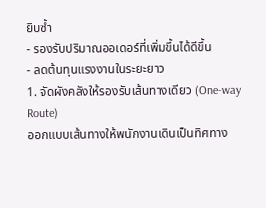ยิบซ้ำ
- รองรับปริมาณออเดอร์ที่เพิ่มขึ้นได้ดีขึ้น
- ลดต้นทุนแรงงานในระยะยาว
1. จัดผังคลังให้รองรับเส้นทางเดียว (One-way Route)
ออกแบบเส้นทางให้พนักงานเดินเป็นทิศทาง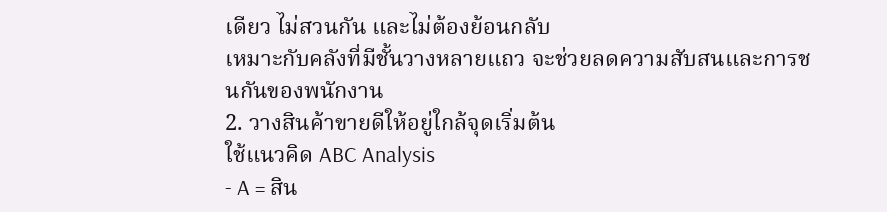เดียว ไม่สวนกัน และไม่ต้องย้อนกลับ
เหมาะกับคลังที่มีชั้นวางหลายแถว จะช่วยลดความสับสนและการชนกันของพนักงาน
2. วางสินค้าขายดีให้อยู่ใกล้จุดเริ่มต้น
ใช้แนวคิด ABC Analysis
- A = สิน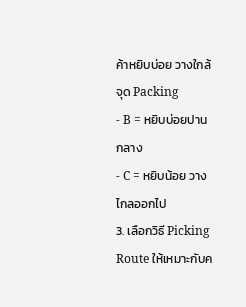ค้าหยิบบ่อย วางใกล้จุด Packing
- B = หยิบบ่อยปานกลาง
- C = หยิบน้อย วางไกลออกไป
3. เลือกวิธี Picking Route ให้เหมาะกับค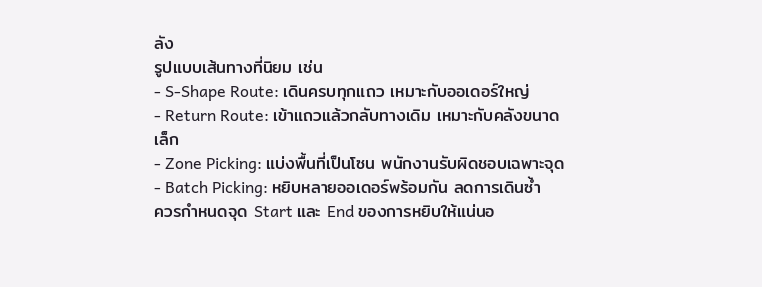ลัง
รูปแบบเส้นทางที่นิยม เช่น
- S-Shape Route: เดินครบทุกแถว เหมาะกับออเดอร์ใหญ่
- Return Route: เข้าแถวแล้วกลับทางเดิม เหมาะกับคลังขนาดเล็ก
- Zone Picking: แบ่งพื้นที่เป็นโซน พนักงานรับผิดชอบเฉพาะจุด
- Batch Picking: หยิบหลายออเดอร์พร้อมกัน ลดการเดินซ้ำ
ควรกำหนดจุด Start และ End ของการหยิบให้แน่นอ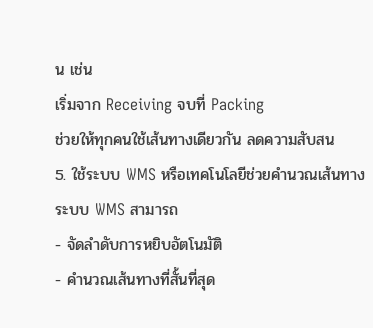น เช่น
เริ่มจาก Receiving จบที่ Packing
ช่วยให้ทุกคนใช้เส้นทางเดียวกัน ลดความสับสน
5. ใช้ระบบ WMS หรือเทคโนโลยีช่วยคำนวณเส้นทาง
ระบบ WMS สามารถ
- จัดลำดับการหยิบอัตโนมัติ
- คำนวณเส้นทางที่สั้นที่สุด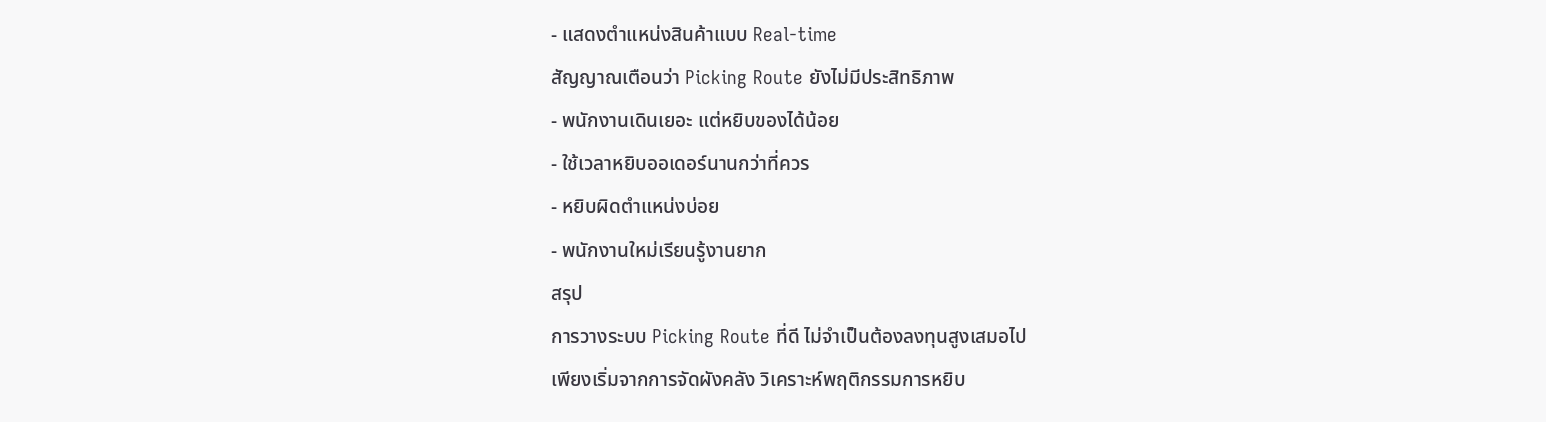- แสดงตำแหน่งสินค้าแบบ Real-time
สัญญาณเตือนว่า Picking Route ยังไม่มีประสิทธิภาพ
- พนักงานเดินเยอะ แต่หยิบของได้น้อย
- ใช้เวลาหยิบออเดอร์นานกว่าที่ควร
- หยิบผิดตำแหน่งบ่อย
- พนักงานใหม่เรียนรู้งานยาก
สรุป
การวางระบบ Picking Route ที่ดี ไม่จำเป็นต้องลงทุนสูงเสมอไป
เพียงเริ่มจากการจัดผังคลัง วิเคราะห์พฤติกรรมการหยิบ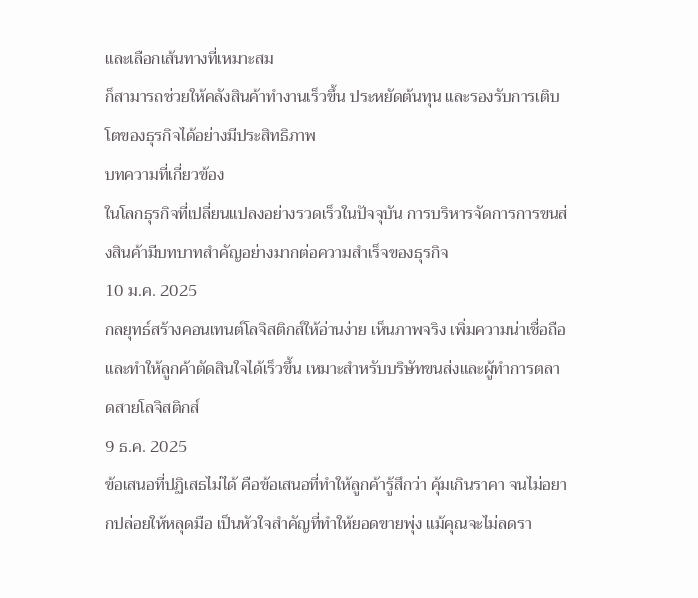และเลือกเส้นทางที่เหมาะสม
ก็สามารถช่วยให้คลังสินค้าทำงานเร็วขึ้น ประหยัดต้นทุน และรองรับการเติบโตของธุรกิจได้อย่างมีประสิทธิภาพ
บทความที่เกี่ยวข้อง
ในโลกธุรกิจที่เปลี่ยนแปลงอย่างรวดเร็วในปัจจุบัน การบริหารจัดการการขนส่งสินค้ามีบทบาทสำคัญอย่างมากต่อความสำเร็จของธุรกิจ
10 ม.ค. 2025
กลยุทธ์สร้างคอนเทนต์โลจิสติกส์ให้อ่านง่าย เห็นภาพจริง เพิ่มความน่าเชื่อถือ และทำให้ลูกค้าตัดสินใจได้เร็วขึ้น เหมาะสำหรับบริษัทขนส่งและผู้ทำการตลาดสายโลจิสติกส์
9 ธ.ค. 2025
ข้อเสนอที่ปฏิเสธไม่ได้ คือข้อเสนอที่ทำให้ลูกค้ารู้สึกว่า คุ้มเกินราคา จนไม่อยากปล่อยให้หลุดมือ เป็นหัวใจสำคัญที่ทำให้ยอดขายพุ่ง แม้คุณจะไม่ลดรา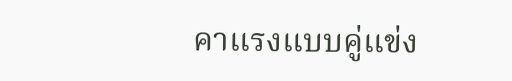คาแรงแบบคู่แข่ง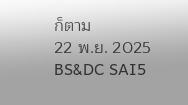ก็ตาม
22 พ.ย. 2025
BS&DC SAI5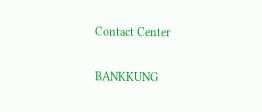Contact Center

BANKKUNG